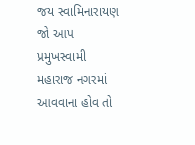જય સ્વામિનારાયણ
જો આપ પ્રમુખસ્વામી મહારાજ નગરમાં આવવાના હોવ તો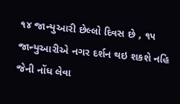૧૪ જાન્યુઆરી છેલ્લો દિવસ છે , ૧૫ જાન્યુઆરીએ નગર દર્શન થઇ શકશે નહિ જેની નોંધ લેવા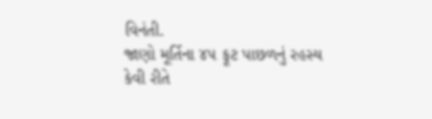વિનંતી.
જાણો મૂર્તિના ૪૫ ફૂટ પાછળનું રહસ્ય
કેવી રીતે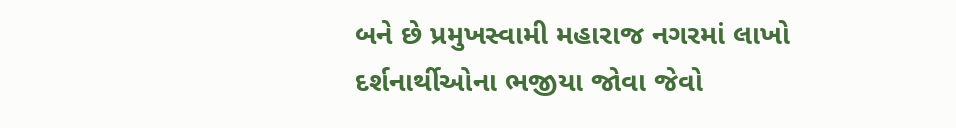બને છે પ્રમુખસ્વામી મહારાજ નગરમાં લાખો દર્શનાર્થીઓના ભજીયા જોવા જેવો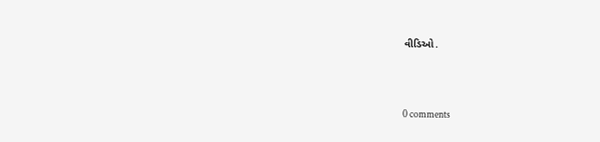વીડિઓ.




0 comments